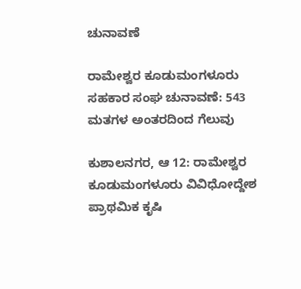ಚುನಾವಣೆ

ರಾಮೇಶ್ವರ ಕೂಡುಮಂಗಳೂರು ಸಹಕಾರ ಸಂಘ ಚುನಾವಣೆ: 543 ಮತಗಳ ಅಂತರದಿಂದ ಗೆಲುವು

ಕುಶಾಲನಗರ, ಆ 12: ರಾಮೇಶ್ವರ ಕೂಡುಮಂಗಳೂರು ವಿವಿಧೋದ್ದೇಶ ಪ್ರಾಥಮಿಕ ಕೃಷಿ‌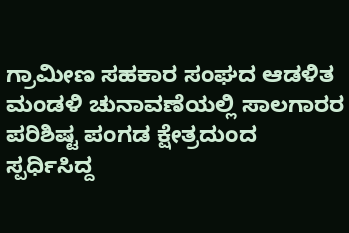ಗ್ರಾಮೀಣ ಸಹಕಾರ ಸಂಘದ ಆಡಳಿತ ಮಂಡಳಿ‌ ಚುನಾವಣೆಯಲ್ಲಿ ಸಾಲಗಾರರ ಪರಿಶಿಷ್ಟ ಪಂಗಡ ಕ್ಷೇತ್ರದುಂದ ಸ್ಪರ್ಧಿಸಿದ್ದ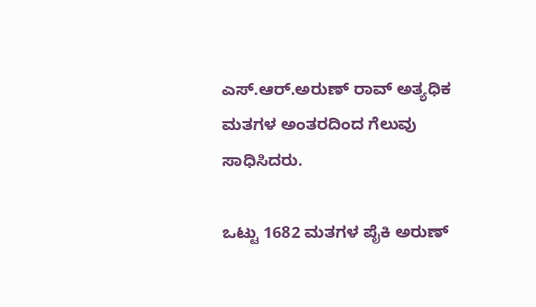ಎಸ್.ಆರ್.ಅರುಣ್ ರಾವ್ ಅತ್ಯಧಿಕ ಮತಗಳ ಅಂತರದಿಂದ ಗೆಲುವು ಸಾಧಿಸಿದರು.

ಒಟ್ಟು 1682 ಮತಗಳ ಪೈಕಿ ಅರುಣ್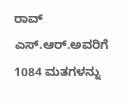ರಾವ್ ಎಸ್.ಆರ್.ಅವರಿಗೆ 1084 ಮತಗಳನ್ನು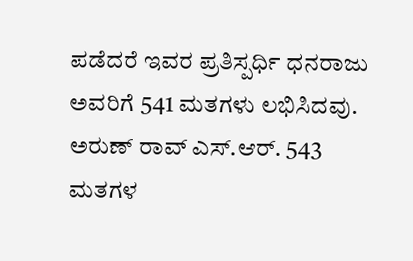ಪಡೆದರೆ ಇವರ ಪ್ರತಿಸ್ಪರ್ಧಿ ಧನರಾಜು ಅವರಿಗೆ 541 ಮತಗಳು‌ ಲಭಿಸಿದವು. ಅರುಣ್ ರಾವ್ ಎಸ್.ಆರ್. 543 ಮತಗಳ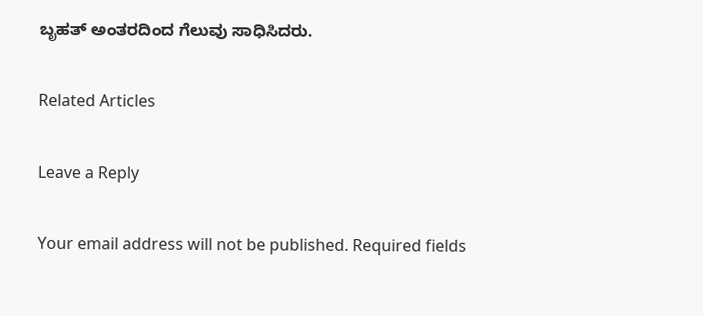ಬೃಹತ್ ಅಂತರದಿಂದ ಗೆಲುವು ಸಾಧಿಸಿದರು.

Related Articles

Leave a Reply

Your email address will not be published. Required fields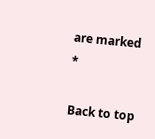are marked *

Back to top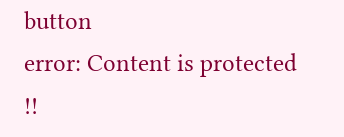button
error: Content is protected !!